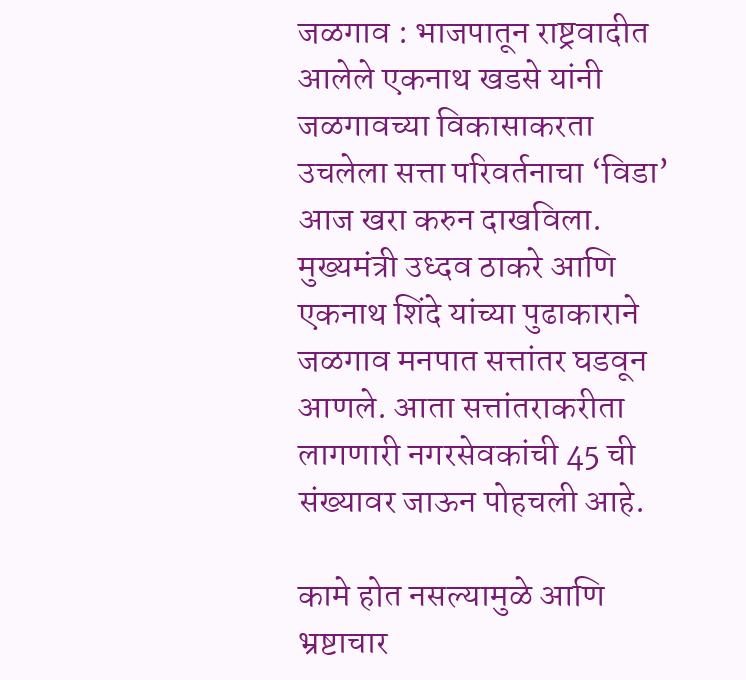जळगाव : भाजपातून राष्ट्रवादीत आलेले एकनाथ खडसे यांनी जळगावच्या विकासाकरता उचलेला सत्ता परिवर्तनाचा ‘विडा’ आज खरा करुन दाखविला. मुख्यमंत्री उध्दव ठाकरे आणि एकनाथ शिंदे यांच्या पुढाकाराने जळगाव मनपात सत्तांतर घडवून आणले. आता सत्तांतराकरीता लागणारी नगरसेवकांची 45 ची संख्यावर जाऊन पोहचली आहे.

कामे होत नसल्यामुळे आणि भ्रष्टाचार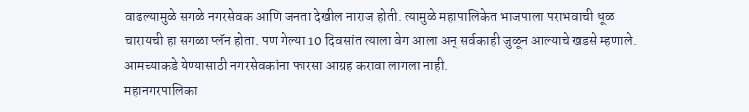वाढल्यामुळे सगळे नगरसेवक आणि जनता देखील नाराज होती. त्यामुळे महापालिकेत भाजपाला पराभवाची धूळ चारायची हा सगळा प्लॅन होता. पण गेल्या 10 दिवसांत त्याला वेग आला अन् सर्वकाही जुळून आल्याचे खडसे म्हणाले. आमच्याकडे येण्यासाठी नगरसेवकांना फारसा आग्रह करावा लागला नाही.
महानगरपालिका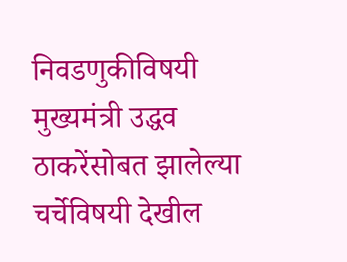निवडणुकीविषयी मुख्यमंत्री उद्धव ठाकरेंसोबत झालेल्या चर्चेविषयी देखील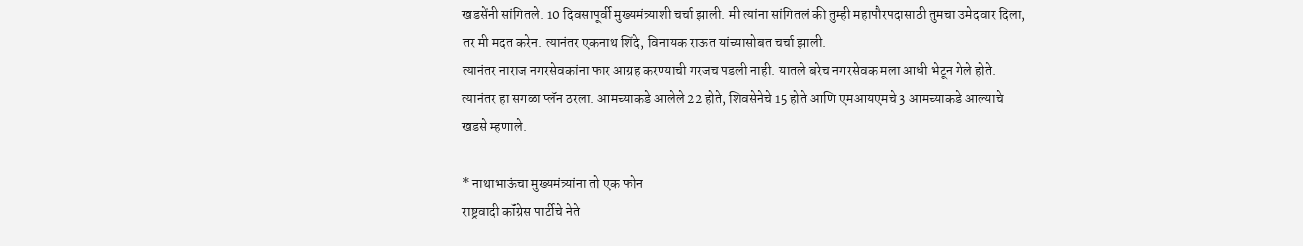खडसेंनी सांगितले. 10 दिवसापूर्वी मुख्यमंत्र्याशी चर्चा झाली. मी त्यांना सांगितलं की तुम्ही महापौरपदासाठी तुमचा उमेदवार दिला, तर मी मदत करेन. त्यानंतर एकनाथ शिंदे, विनायक राऊत यांच्यासोबत चर्चा झाली.
त्यानंतर नाराज नगरसेवकांना फार आग्रह करण्याची गरजच पडली नाही. यातले बरेच नगरसेवक मला आधी भेटून गेले होते. त्यानंतर हा सगळा प्लॅन ठरला. आमच्याकडे आलेले 22 होते, शिवसेनेचे 15 होते आणि एमआयएमचे 3 आमच्याकडे आल्याचे खडसे म्हणाले.

* नाथाभाऊंचा मुख्यमंत्र्यांना तो एक फोन
राष्ट्रवादी कॉंग्रेस पार्टीचे नेते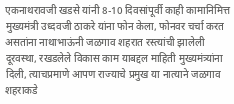एकनाथरावजी खडसे यांनी 8-10 दिवसांपूर्वी काही कामानिमित्त मुख्यमंत्री उध्दवजी ठाकरे यांना फोन केला, फोनवर चर्चा करत असतांना नाथाभाऊंनी जळगाव शहरात रस्त्यांची झालेली दूरवस्था, रखडलेले विकास काम याबद्दल माहिती मुख्यमंत्र्यांना दिली, त्याचप्रमाणे आपण राज्याचे प्रमुख या नात्याने जळगाव शहराकडे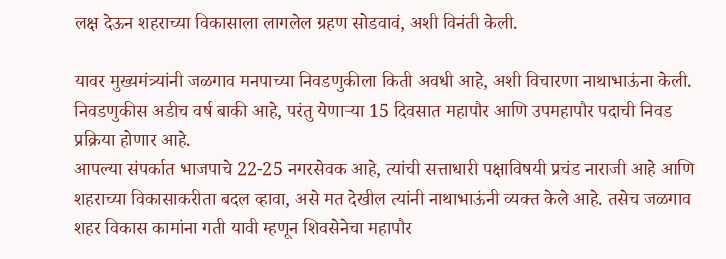लक्ष देऊन शहराच्या विकासाला लागलेल ग्रहण सोडवावं, अशी विनंती केली.

यावर मुख्यमंत्र्यांनी जळगाव मनपाच्या निवडणुकीला किती अवधी आहे, अशी विचारणा नाथाभाऊंना केली. निवडणुकीस अडीच वर्ष बाकी आहे, परंतु येणाऱ्या 15 दिवसात महापौर आणि उपमहापौर पदाची निवड प्रक्रिया होणार आहे.
आपल्या संपर्कात भाजपाचे 22-25 नगरसेवक आहे, त्यांची सत्ताधारी पक्षाविषयी प्रचंड नाराजी आहे आणि शहराच्या विकासाकरीता बदल व्हावा, असे मत देखील त्यांनी नाथाभाऊंनी व्यक्त केले आहे. तसेच जळगाव शहर विकास कामांना गती यावी म्हणून शिवसेनेचा महापौर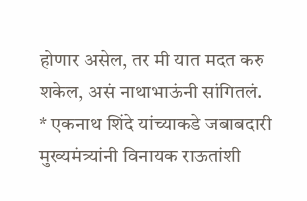होणार असेल, तर मी यात मदत करु शकेल, असं नाथाभाऊंनी सांगितलं.
* एकनाथ शिंदे यांच्याकडे जबाबदारी
मुख्यमंत्र्यांनी विनायक राऊतांशी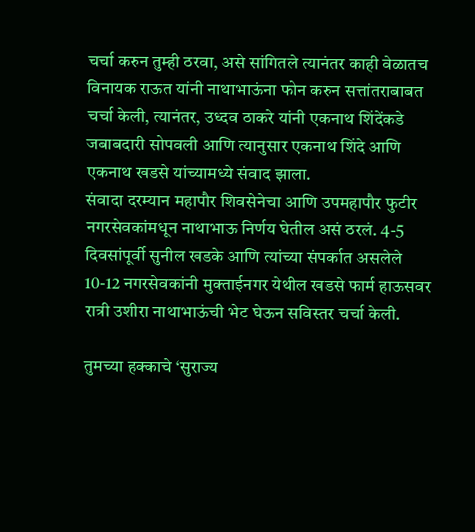चर्चा करुन तुम्ही ठरवा, असे सांगितले त्यानंतर काही वेळातच विनायक राऊत यांनी नाथाभाऊंना फोन करुन सत्तांतराबाबत चर्चा केली, त्यानंतर, उध्दव ठाकरे यांनी एकनाथ शिंदेंकडे जबाबदारी सोपवली आणि त्यानुसार एकनाथ शिंदे आणि एकनाथ खडसे यांच्यामध्ये संवाद झाला.
संवादा दरम्यान महापौर शिवसेनेचा आणि उपमहापौर फुटीर नगरसेवकांमधून नाथाभाऊ निर्णय घेतील असं ठरलं. 4-5 दिवसांपूर्वी सुनील खडके आणि त्यांच्या संपर्कात असलेले 10-12 नगरसेवकांनी मुक्ताईनगर येथील खडसे फार्म हाऊसवर रात्री उशीरा नाथाभाऊंची भेट घेऊन सविस्तर चर्चा केली.

तुमच्या हक्काचे ‘सुराज्य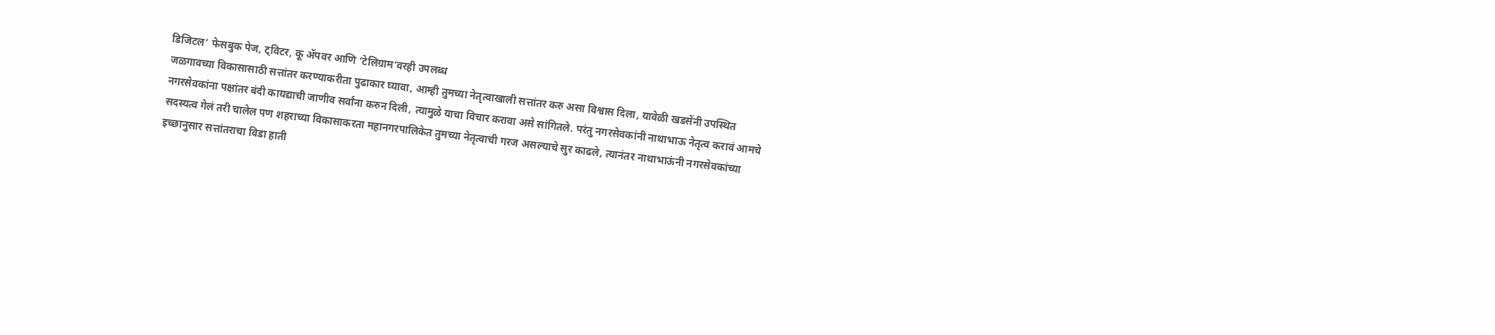डिजिटल’ फेसबुक पेज, ट्विटर, कू ॲपवर आणि ‘टेलिग्राम’वरही उपलब्ध
जळगावच्या विकासासाठी सत्तांतर करण्याकरीता पुढाकार घ्यावा, आम्ही तुमच्या नेतृत्वाखाली सत्तांतर करु असा विश्वास दिला, यावेळी खडसेंनी उपस्थित नगरसेवकांना पक्षांतर बंदी कायद्याची जाणीव सर्वांना करुन दिली, त्यामुळे याचा विचार करावा असे सांगितले. परंतु नगरसेवकांनी नाथाभाऊ नेतृत्व करावं आमचे सदस्यत्व गेलं तरी चालेल पण शहराच्या विकासाकरता महानगरपालिकेत तुमच्या नेतृत्वाची गरज असल्याचे सुर काढले, त्यानंतर नाथाभाऊंनी नगरसेवकांच्या इच्छानुसार सत्तांतराचा विडा हाती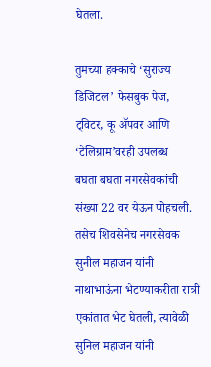घेतला.

तुमच्या हक्काचे ‘सुराज्य डिजिटल’ फेसबुक पेज, ट्विटर, कू ॲपवर आणि ‘टेलिग्राम’वरही उपलब्ध
बघता बघता नगरसेवकांची संख्या 22 वर येऊन पोहचली. तसेच शिवसेनेच नगरसेवक सुनील महाजन यांनी नाथाभाऊंना भेटण्याकरीता रात्री एकांतात भेट घेतली, त्यावेळी सुनिल महाजन यांनी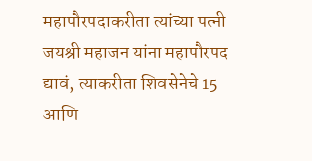महापौरपदाकरीता त्यांच्या पत्नी जयश्री महाजन यांना महापौरपद द्यावं, त्याकरीता शिवसेनेचे 15 आणि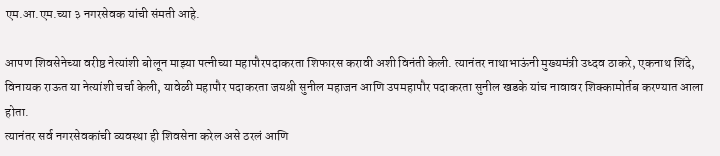एम.आ.एम.च्या ३ नगरसेवक यांची संमती आहे.

आपण शिवसेनेच्या वरीष्ठ नेत्यांशी बोलून माझ्या पत्नीच्या महापौरपदाकरता शिफारस करावी अशी विनंती केली. त्यानंतर नाथाभाऊंनी मुख्यमंत्री उध्दव ठाकरे, एकनाथ शिंदे, विनायक राऊत या नेत्यांशी चर्चा केली, यावेळी महापौर पदाकरता जयश्री सुनील महाजन आणि उपमहापौर पदाकरता सुनील खडके यांच नावावर शिक्कामोर्तब करण्यात आला होता.
त्यानंतर सर्व नगरसेवकांची व्यवस्था ही शिवसेना करेल असे ठरलं आणि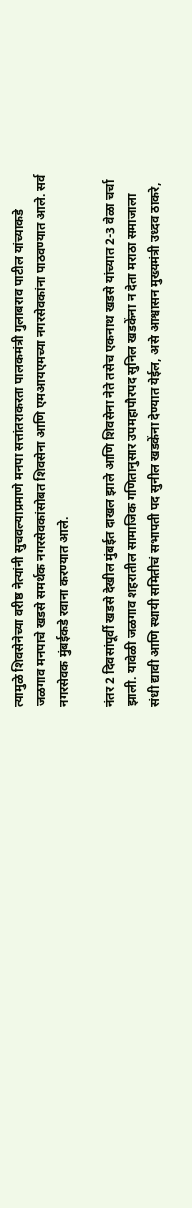त्यामुळे शिवसेनेच्या वरीष्ठ नेत्यांनी सुचवल्याप्रमाणे मनपा सत्तांतराकरता पालकमंत्री गुलाबराव पाटील यांच्याकडे जळगाव मनपाचे खडसे समर्थक नगरसेवकांसोबत शिवसेना आणि एमआयएमच्या नगरसेवकांना पाठवण्यात आले. सर्व नगरसेवक मुंबईकडे रवाना करण्यात आले.

नंतर 2 दिवसांपूर्वी खडसे देखील मुंबईत दाखल झाले आणि शिवसेना नेते तसेच एकनाथ खडसे यांच्यात 2-3 वेळा चर्चा झाली. यावेळी जळगाव शहरातील सामाजिक गणितानुसार उपमहापौरपद सुनिल खडकेंना न देता मराठा समाजाला संधी द्यावी आणि स्थायी समितीचं सभापती पद सुनील खडकेंना देण्यात येईल, असे आश्वासन मुख्यमंत्री उध्दव ठाकरे,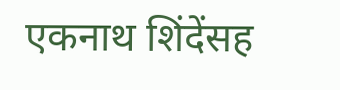एकनाथ शिंदेंसह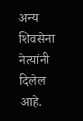अन्य शिवसेना नेत्यांनी दिलेल आहे.